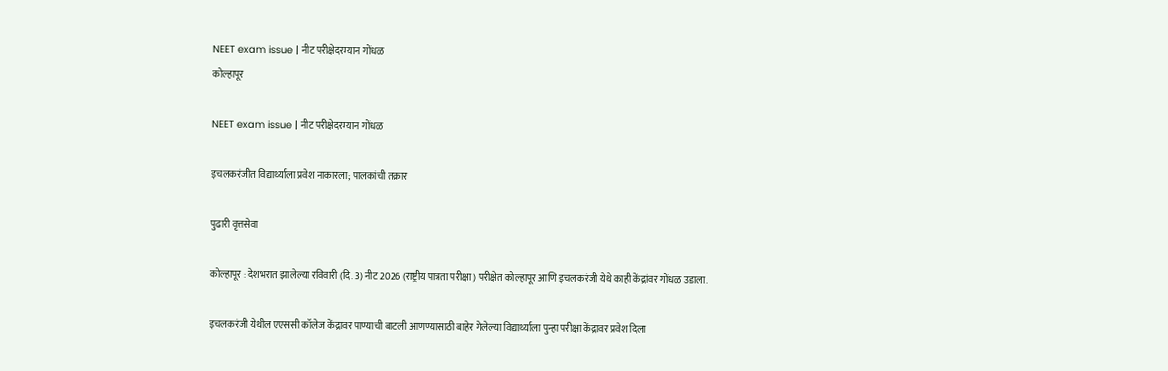NEET exam issue | नीट परीक्षेदरम्यान गोंधळ
कोल्हापूर

NEET exam issue | नीट परीक्षेदरम्यान गोंधळ

इचलकरंजीत विद्यार्थ्याला प्रवेश नाकारला; पालकांची तक्रार

पुढारी वृत्तसेवा

कोल्हापूर : देशभरात झालेल्या रविवारी (दि. 3) नीट 2026 (राष्ट्रीय पात्रता परीक्षा) परीक्षेत कोल्हापूर आणि इचलकरंजी येथे काही केंद्रांवर गोंधळ उडाला.

इचलकरंजी येथील एएससी कॉलेज केंद्रावर पाण्याची बाटली आणण्यासाठी बाहेर गेलेल्या विद्यार्थ्याला पुन्हा परीक्षा केंद्रावर प्रवेश दिला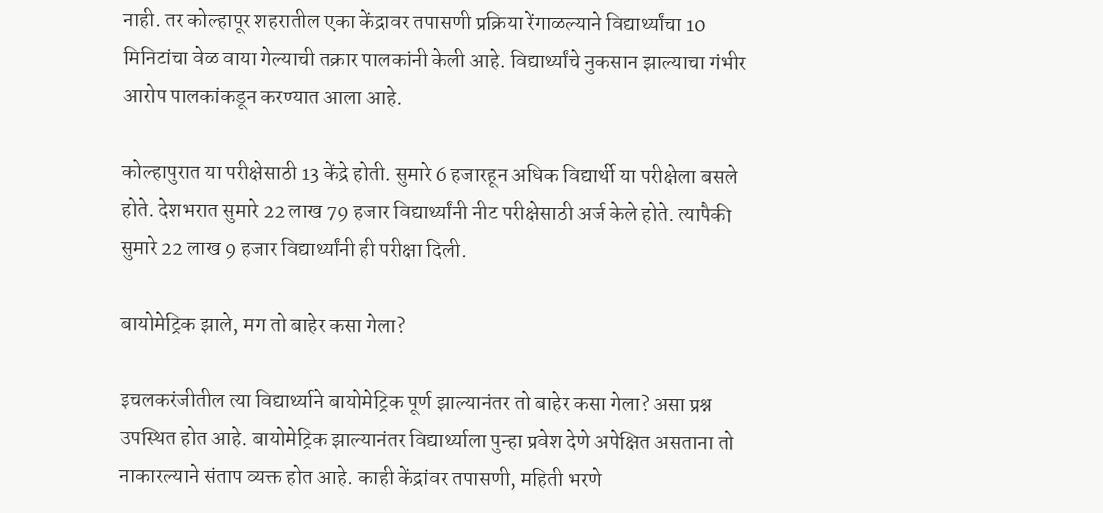नाही. तर कोल्हापूर शहरातील एका केंद्रावर तपासणी प्रक्रिया रेंगाळल्याने विद्यार्थ्यांचा 10 मिनिटांचा वेळ वाया गेल्याची तक्रार पालकांनी केली आहे. विद्यार्थ्यांचे नुकसान झाल्याचा गंभीर आरोप पालकांकडून करण्यात आला आहे.

कोल्हापुरात या परीक्षेसाठी 13 केंद्रे होती. सुमारे 6 हजारहून अधिक विद्यार्थी या परीक्षेला बसले होते. देशभरात सुमारे 22 लाख 79 हजार विद्यार्थ्यांनी नीट परीक्षेसाठी अर्ज केले होते. त्यापैकी सुमारे 22 लाख 9 हजार विद्यार्थ्यांनी ही परीक्षा दिली.

बायोमेट्रिक झाले, मग तो बाहेर कसा गेला?

इचलकरंजीतील त्या विद्यार्थ्याने बायोमेट्रिक पूर्ण झाल्यानंतर तो बाहेर कसा गेला? असा प्रश्न उपस्थित होत आहे. बायोमेट्रिक झाल्यानंतर विद्यार्थ्याला पुन्हा प्रवेश देणे अपेक्षित असताना तो नाकारल्याने संताप व्यक्त होत आहे. काही केंद्रांवर तपासणी, महिती भरणे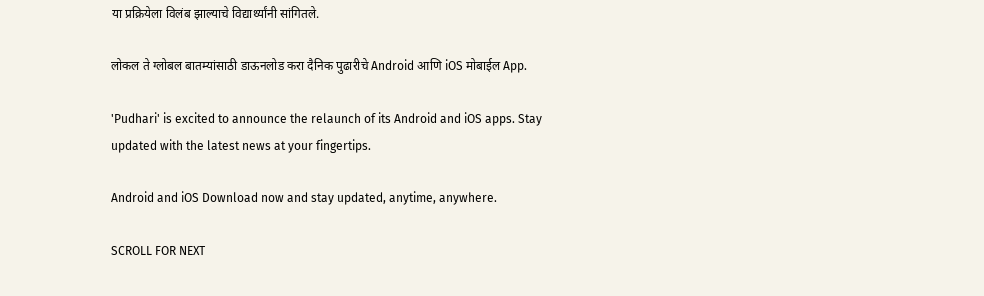या प्रक्रियेला विलंब झाल्याचे विद्यार्थ्यांनी सांगितले.

लोकल ते ग्लोबल बातम्यांसाठी डाऊनलोड करा दैनिक पुढारीचे Android आणि iOS मोबाईल App.

'Pudhari' is excited to announce the relaunch of its Android and iOS apps. Stay updated with the latest news at your fingertips.

Android and iOS Download now and stay updated, anytime, anywhere.

SCROLL FOR NEXT